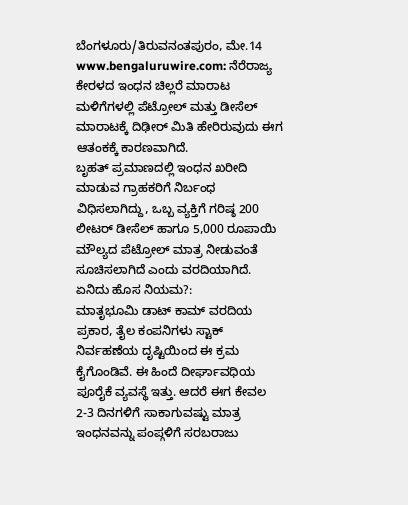ಬೆಂಗಳೂರು/ತಿರುವನಂತಪುರಂ, ಮೇ.14 www.bengaluruwire.com: ನೆರೆರಾಜ್ಯ ಕೇರಳದ ಇಂಧನ ಚಿಲ್ಲರೆ ಮಾರಾಟ ಮಳಿಗೆಗಳಲ್ಲಿ ಪೆಟ್ರೋಲ್ ಮತ್ತು ಡೀಸೆಲ್ ಮಾರಾಟಕ್ಕೆ ದಿಢೀರ್ ಮಿತಿ ಹೇರಿರುವುದು ಈಗ ಆತಂಕಕ್ಕೆ ಕಾರಣವಾಗಿದೆ.
ಬೃಹತ್ ಪ್ರಮಾಣದಲ್ಲಿ ಇಂಧನ ಖರೀದಿ ಮಾಡುವ ಗ್ರಾಹಕರಿಗೆ ನಿರ್ಬಂಧ ವಿಧಿಸಲಾಗಿದ್ದು, ಒಬ್ಬ ವ್ಯಕ್ತಿಗೆ ಗರಿಷ್ಠ 200 ಲೀಟರ್ ಡೀಸೆಲ್ ಹಾಗೂ 5,000 ರೂಪಾಯಿ ಮೌಲ್ಯದ ಪೆಟ್ರೋಲ್ ಮಾತ್ರ ನೀಡುವಂತೆ ಸೂಚಿಸಲಾಗಿದೆ ಎಂದು ವರದಿಯಾಗಿದೆ.
ಏನಿದು ಹೊಸ ನಿಯಮ?:
ಮಾತೃಭೂಮಿ ಡಾಟ್ ಕಾಮ್ ವರದಿಯ ಪ್ರಕಾರ, ತೈಲ ಕಂಪನಿಗಳು ಸ್ಟಾಕ್ ನಿರ್ವಹಣೆಯ ದೃಷ್ಟಿಯಿಂದ ಈ ಕ್ರಮ ಕೈಗೊಂಡಿವೆ. ಈ ಹಿಂದೆ ದೀರ್ಘಾವಧಿಯ ಪೂರೈಕೆ ವ್ಯವಸ್ಥೆ ಇತ್ತು. ಆದರೆ ಈಗ ಕೇವಲ 2-3 ದಿನಗಳಿಗೆ ಸಾಕಾಗುವಷ್ಟು ಮಾತ್ರ ಇಂಧನವನ್ನು ಪಂಪ್ಗಳಿಗೆ ಸರಬರಾಜು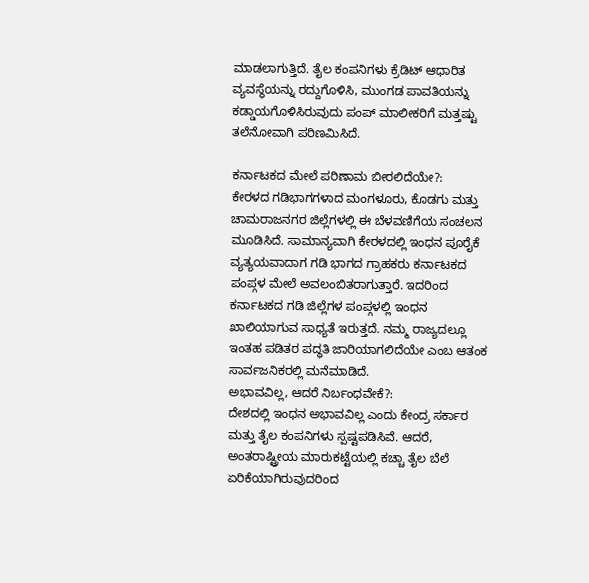ಮಾಡಲಾಗುತ್ತಿದೆ. ತೈಲ ಕಂಪನಿಗಳು ಕ್ರೆಡಿಟ್ ಆಧಾರಿತ ವ್ಯವಸ್ಥೆಯನ್ನು ರದ್ದುಗೊಳಿಸಿ, ಮುಂಗಡ ಪಾವತಿಯನ್ನು ಕಡ್ಡಾಯಗೊಳಿಸಿರುವುದು ಪಂಪ್ ಮಾಲೀಕರಿಗೆ ಮತ್ತಷ್ಟು ತಲೆನೋವಾಗಿ ಪರಿಣಮಿಸಿದೆ.

ಕರ್ನಾಟಕದ ಮೇಲೆ ಪರಿಣಾಮ ಬೀರಲಿದೆಯೇ?:
ಕೇರಳದ ಗಡಿಭಾಗಗಳಾದ ಮಂಗಳೂರು, ಕೊಡಗು ಮತ್ತು ಚಾಮರಾಜನಗರ ಜಿಲ್ಲೆಗಳಲ್ಲಿ ಈ ಬೆಳವಣಿಗೆಯ ಸಂಚಲನ ಮೂಡಿಸಿದೆ. ಸಾಮಾನ್ಯವಾಗಿ ಕೇರಳದಲ್ಲಿ ಇಂಧನ ಪೂರೈಕೆ ವ್ಯತ್ಯಯವಾದಾಗ ಗಡಿ ಭಾಗದ ಗ್ರಾಹಕರು ಕರ್ನಾಟಕದ ಪಂಪ್ಗಳ ಮೇಲೆ ಅವಲಂಬಿತರಾಗುತ್ತಾರೆ. ಇದರಿಂದ ಕರ್ನಾಟಕದ ಗಡಿ ಜಿಲ್ಲೆಗಳ ಪಂಪ್ಗಳಲ್ಲಿ ಇಂಧನ ಖಾಲಿಯಾಗುವ ಸಾಧ್ಯತೆ ಇರುತ್ತದೆ. ನಮ್ಮ ರಾಜ್ಯದಲ್ಲೂ ಇಂತಹ ಪಡಿತರ ಪದ್ಧತಿ ಜಾರಿಯಾಗಲಿದೆಯೇ ಎಂಬ ಆತಂಕ ಸಾರ್ವಜನಿಕರಲ್ಲಿ ಮನೆಮಾಡಿದೆ.
ಅಭಾವವಿಲ್ಲ, ಆದರೆ ನಿರ್ಬಂಧವೇಕೆ?:
ದೇಶದಲ್ಲಿ ಇಂಧನ ಅಭಾವವಿಲ್ಲ ಎಂದು ಕೇಂದ್ರ ಸರ್ಕಾರ ಮತ್ತು ತೈಲ ಕಂಪನಿಗಳು ಸ್ಪಷ್ಟಪಡಿಸಿವೆ. ಆದರೆ, ಅಂತರಾಷ್ಟ್ರೀಯ ಮಾರುಕಟ್ಟೆಯಲ್ಲಿ ಕಚ್ಚಾ ತೈಲ ಬೆಲೆ ಏರಿಕೆಯಾಗಿರುವುದರಿಂದ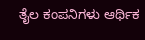ತೈಲ ಕಂಪನಿಗಳು ಆರ್ಥಿಕ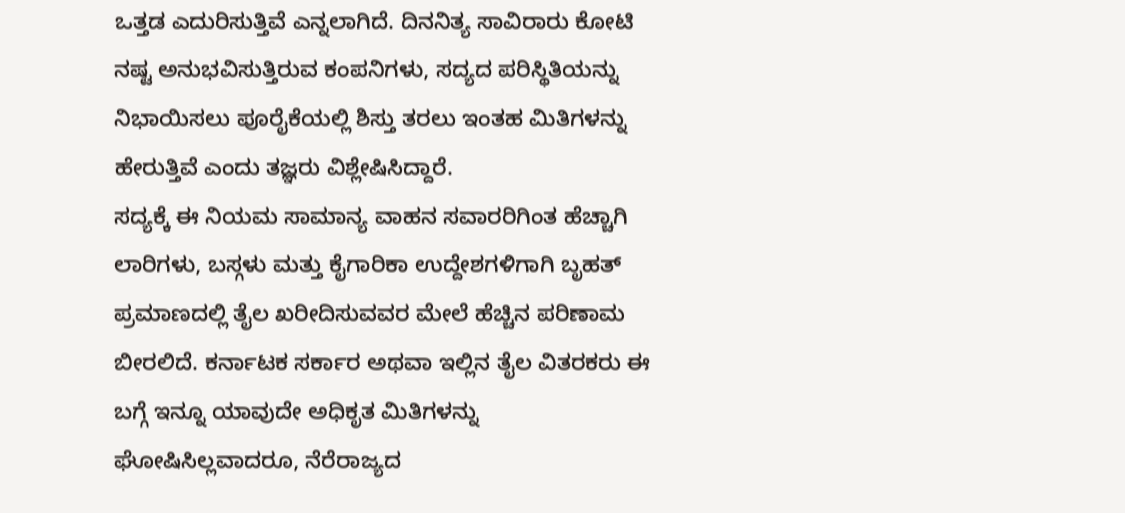ಒತ್ತಡ ಎದುರಿಸುತ್ತಿವೆ ಎನ್ನಲಾಗಿದೆ. ದಿನನಿತ್ಯ ಸಾವಿರಾರು ಕೋಟಿ ನಷ್ಟ ಅನುಭವಿಸುತ್ತಿರುವ ಕಂಪನಿಗಳು, ಸದ್ಯದ ಪರಿಸ್ಥಿತಿಯನ್ನು ನಿಭಾಯಿಸಲು ಪೂರೈಕೆಯಲ್ಲಿ ಶಿಸ್ತು ತರಲು ಇಂತಹ ಮಿತಿಗಳನ್ನು ಹೇರುತ್ತಿವೆ ಎಂದು ತಜ್ಞರು ವಿಶ್ಲೇಷಿಸಿದ್ದಾರೆ.
ಸದ್ಯಕ್ಕೆ ಈ ನಿಯಮ ಸಾಮಾನ್ಯ ವಾಹನ ಸವಾರರಿಗಿಂತ ಹೆಚ್ಚಾಗಿ ಲಾರಿಗಳು, ಬಸ್ಗಳು ಮತ್ತು ಕೈಗಾರಿಕಾ ಉದ್ದೇಶಗಳಿಗಾಗಿ ಬೃಹತ್ ಪ್ರಮಾಣದಲ್ಲಿ ತೈಲ ಖರೀದಿಸುವವರ ಮೇಲೆ ಹೆಚ್ಚಿನ ಪರಿಣಾಮ ಬೀರಲಿದೆ. ಕರ್ನಾಟಕ ಸರ್ಕಾರ ಅಥವಾ ಇಲ್ಲಿನ ತೈಲ ವಿತರಕರು ಈ ಬಗ್ಗೆ ಇನ್ನೂ ಯಾವುದೇ ಅಧಿಕೃತ ಮಿತಿಗಳನ್ನು ಘೋಷಿಸಿಲ್ಲವಾದರೂ, ನೆರೆರಾಜ್ಯದ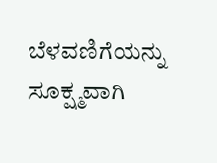ಬೆಳವಣಿಗೆಯನ್ನು ಸೂಕ್ಷ್ಮವಾಗಿ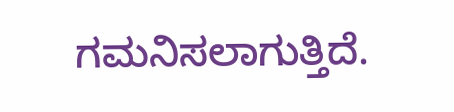ಗಮನಿಸಲಾಗುತ್ತಿದೆ.